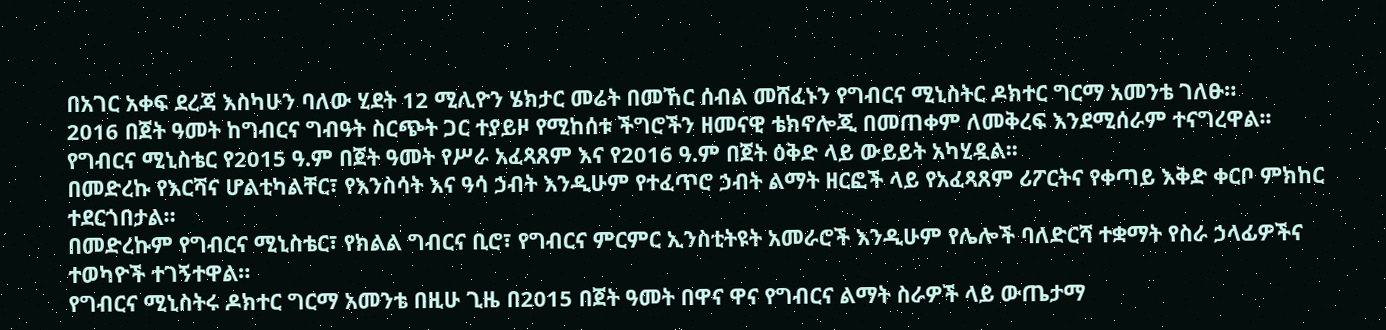በአገር አቀፍ ደረጃ እስካሁን ባለው ሂደት 12 ሚሊዮን ሄክታር መሬት በመኸር ሰብል መሸፈኑን የግብርና ሚኒስትር ዶክተር ግርማ አመንቴ ገለፁ።
2016 በጀት ዓመት ከግብርና ግብዓት ስርጭት ጋር ተያይዞ የሚከሰቱ ችግሮችን ዘመናዊ ቴክኖሎጂ በመጠቀም ለመቅረፍ እንደሚሰራም ተናግረዋል፡፡
የግብርና ሚኒስቴር የ2015 ዓ.ም በጀት ዓመት የሥራ አፈጻጸም እና የ2016 ዓ.ም በጀት ዕቅድ ላይ ውይይት አካሂዷል፡፡
በመድረኩ የእርሻና ሆልቲካልቸር፣ የእንስሳት እና ዓሳ ኃብት እንዲሁም የተፈጥሮ ኃብት ልማት ዘርፎች ላይ የአፈጻጸም ሪፖርትና የቀጣይ እቅድ ቀርቦ ምክከር ተደርጎበታል።
በመድረኩም የግብርና ሚኒስቴር፣ የክልል ግብርና ቢሮ፣ የግብርና ምርምር ኢንስቲትዩት አመራሮች እንዲሁም የሌሎች ባለድርሻ ተቋማት የስራ ኃላፊዎችና ተወካዮች ተገኝተዋል።
የግብርና ሚኒስትሩ ዶክተር ግርማ አመንቴ በዚሁ ጊዜ በ2015 በጀት ዓመት በዋና ዋና የግብርና ልማት ስራዎች ላይ ውጤታማ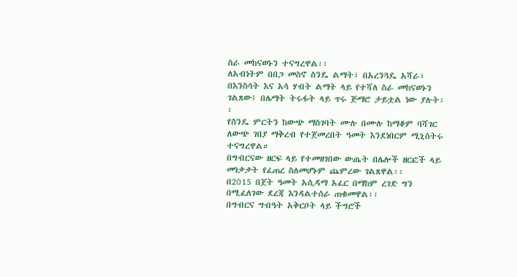ስራ መከናወኑን ተናግረዋል፡፡
ለአብነትም በበጋ መስኖ ስንዴ ልማት፣ በአረንጓዴ አሻራ፣ በእንስሳት እና አሳ ሃብት ልማት ላይ የተሻለ ስራ መከናወኑን ገልጸው፤ በሌማት ትሩፋት ላይ ጥሩ ጅማሮ ታይቷል ነው ያሉት፡፡
የስንዴ ምርትን ከውጭ ማስገባት ሙሉ በሙሉ ከማቆም ባሻገር ለውጭ ገበያ ማቅረብ የተጀመረበት ዓመት እንደነበርም ሚኒስትሩ ተናግረዋል።
በግብርናው ዘርፍ ላይ የተመዘገበው ውጤት በሌሎች ዘርፎች ላይ መነቃቃት የፈጠረ ስለመሆኑም ጨምረው ገልጸዋል፡፡
በ2015 በጀት ዓመት አሲዳማ አፈር በማከም ረገድ ግን በሚፈለገው ደረጃ እንዳልተሰራ ጠቁመዋል፡፡
በግብርና ግብዓት አቅርቦት ላይ ችግሮች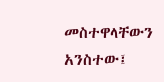መስተዋላቸውን አንስተው፤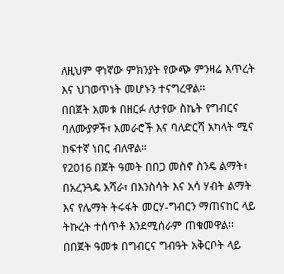ለዚህም ዋነኛው ምክንያት የውጭ ምንዛሬ እጥረት እና ህገወጥነት መሆኑን ተናግረዋል፡፡
በበጀት አመቱ በዘርፉ ለታየው ስኬት የግብርና ባለሙያዎች፣ አመራሮች እና ባለድርሻ አካላት ሚና ከፍተኛ ነበር ብለዋል።
የ2016 በጀት ዓመት በበጋ መስኖ ስንዴ ልማት፣ በአረንጓዴ አሻራ፣ በእንስሳት እና አሳ ሃብት ልማት እና የሌማት ትሩፋት መርሃ-ግብርን ማጠናከር ላይ ትኩረት ተሰጥቶ እንደሚሰራም ጠቁመዋል፡፡
በበጀት ዓመቱ በግብርና ግብዓት አቅርቦት ላይ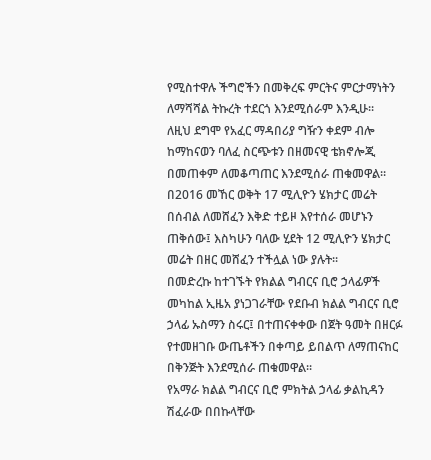የሚስተዋሉ ችግሮችን በመቅረፍ ምርትና ምርታማነትን ለማሻሻል ትኩረት ተደርጎ እንደሚሰራም እንዲሁ፡፡
ለዚህ ደግሞ የአፈር ማዳበሪያ ግዥን ቀደም ብሎ ከማከናወን ባለፈ ስርጭቱን በዘመናዊ ቴክኖሎጂ በመጠቀም ለመቆጣጠር እንደሚሰራ ጠቁመዋል።
በ2016 መኸር ወቅት 17 ሚሊዮን ሄክታር መሬት በሰብል ለመሸፈን እቅድ ተይዞ እየተሰራ መሆኑን ጠቅሰው፤ እስካሁን ባለው ሂደት 12 ሚሊዮን ሄክታር መሬት በዘር መሸፈን ተችሏል ነው ያሉት፡፡
በመድረኩ ከተገኙት የክልል ግብርና ቢሮ ኃላፊዎች መካከል ኢዜአ ያነጋገራቸው የደቡብ ክልል ግብርና ቢሮ ኃላፊ ኡስማን ስሩር፤ በተጠናቀቀው በጀት ዓመት በዘርፉ የተመዘገቡ ውጤቶችን በቀጣይ ይበልጥ ለማጠናከር በቅንጅት እንደሚሰራ ጠቁመዋል፡፡
የአማራ ክልል ግብርና ቢሮ ምክትል ኃላፊ ቃልኪዳን ሽፈራው በበኩላቸው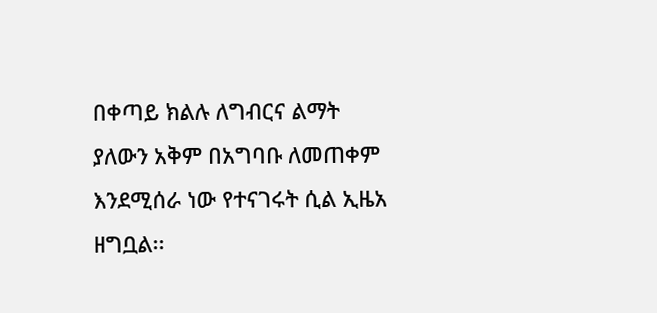በቀጣይ ክልሉ ለግብርና ልማት ያለውን አቅም በአግባቡ ለመጠቀም እንደሚሰራ ነው የተናገሩት ሲል ኢዜአ ዘግቧል፡፡